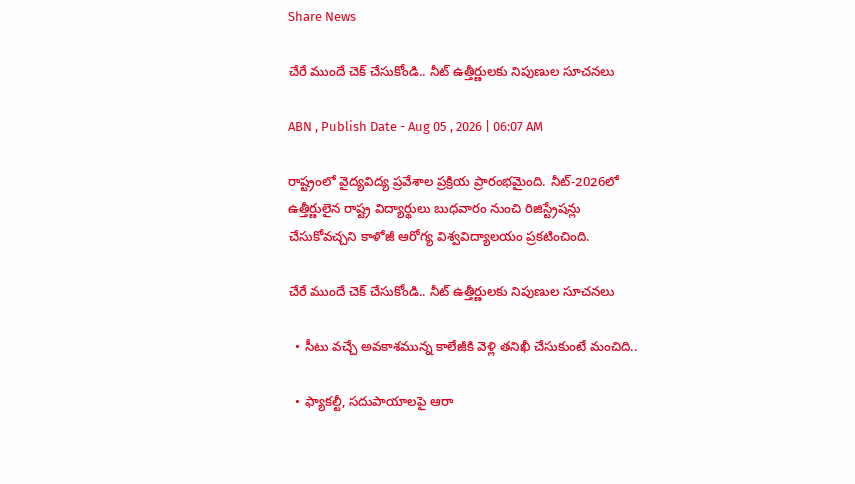Share News

చేరే ముందే చెక్‌ చేసుకోండి.. నీట్‌ ఉత్తీర్ణులకు నిపుణుల సూచనలు

ABN , Publish Date - Aug 05 , 2026 | 06:07 AM

రాష్ట్రంలో వైద్యవిద్య ప్రవేశాల ప్రక్రియ ప్రారంభమైంది. నీట్‌-2026లో ఉత్తీర్ణులైన రాష్ట్ర విద్యార్థులు బుధవారం నుంచి రిజిస్ట్రేషన్లు చేసుకోవచ్చని కాళోజీ ఆరోగ్య విశ్వవిద్యాలయం ప్రకటించింది.

చేరే ముందే చెక్‌ చేసుకోండి.. నీట్‌ ఉత్తీర్ణులకు నిపుణుల సూచనలు

  • సీటు వచ్చే అవకాశమున్న కాలేజీకి వెళ్లి తనిఖీ చేసుకుంటే మంచిది..

  • ఫ్యాకల్టీ, సదుపాయాలపై ఆరా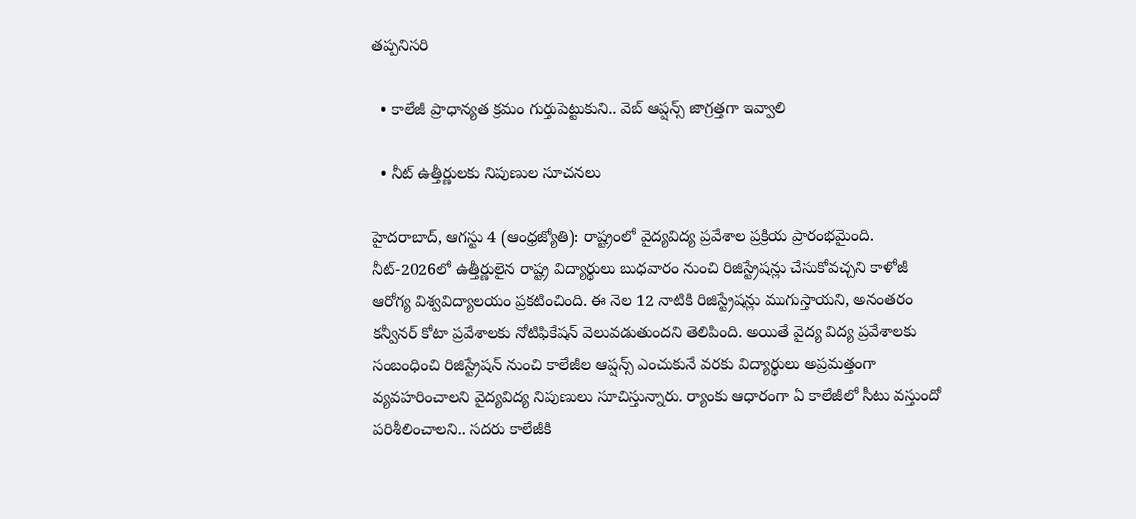తప్పనిసరి

  • కాలేజీ ప్రాధాన్యత క్రమం గుర్తుపెట్టుకుని.. వెబ్‌ ఆప్షన్స్‌ జాగ్రత్తగా ఇవ్వాలి

  • నీట్‌ ఉత్తీర్ణులకు నిపుణుల సూచనలు

హైదరాబాద్‌, ఆగస్టు 4 (ఆంధ్రజ్యోతి): రాష్ట్రంలో వైద్యవిద్య ప్రవేశాల ప్రక్రియ ప్రారంభమైంది. నీట్‌-2026లో ఉత్తీర్ణులైన రాష్ట్ర విద్యార్థులు బుధవారం నుంచి రిజిస్ట్రేషన్లు చేసుకోవచ్చని కాళోజీ ఆరోగ్య విశ్వవిద్యాలయం ప్రకటించింది. ఈ నెల 12 నాటికి రిజిస్ట్రేషన్లు ముగుస్తాయని, అనంతరం కన్వీనర్‌ కోటా ప్రవేశాలకు నోటిఫికేషన్‌ వెలువడుతుందని తెలిపింది. అయితే వైద్య విద్య ప్రవేశాలకు సంబంధించి రిజిస్ట్రేషన్‌ నుంచి కాలేజీల ఆప్షన్స్‌ ఎంచుకునే వరకు విద్యార్థులు అప్రమత్తంగా వ్యవహరించాలని వైద్యవిద్య నిపుణులు సూచిస్తున్నారు. ర్యాంకు ఆధారంగా ఏ కాలేజీలో సీటు వస్తుందో పరిశీలించాలని.. సదరు కాలేజీకి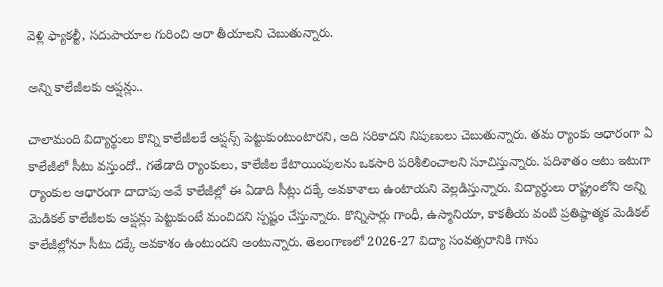వెళ్లి ఫ్యాకల్టీ, సదుపాయాల గురించి ఆరా తీయాలని చెబుతున్నారు.

అన్ని కాలేజీలకు ఆప్షన్లు..

చాలామంది విద్యార్థులు కొన్ని కాలేజీలకే ఆప్షన్స్‌ పెట్టుకుంటుంటారని, అది సరికాదని నిపుణులు చెబుతున్నారు. తమ ర్యాంకు ఆధారంగా ఏ కాలేజీలో సీటు వస్తుందో.. గతేడాది ర్యాంకులు, కాలేజీల కేటాయింపులను ఒకసారి పరిశీలించాలని సూచిస్తున్నారు. పదిశాతం అటు ఇటుగా ర్యాంకుల ఆధారంగా దాదాపు అవే కాలేజీల్లో ఈ ఏడాది సీట్లు దక్కే అవకాశాలు ఉంటాయని వెల్లడిస్తున్నారు. విద్యార్థులు రాష్ట్రంలోని అన్ని మెడికల్‌ కాలేజీలకు ఆప్షన్లు పెట్టుకుంటే మంచిదని స్పష్టం చేస్తున్నారు. కొన్నిసార్లు గాంధీ, ఉస్మానియా, కాకతీయ వంటి ప్రతిష్ఠాత్మక మెడికల్‌ కాలేజీల్లోనూ సీటు దక్కే అవకాశం ఉంటుందని అంటున్నారు. తెలంగాణలో 2026-27 విద్యా సంవత్సరానికి గాను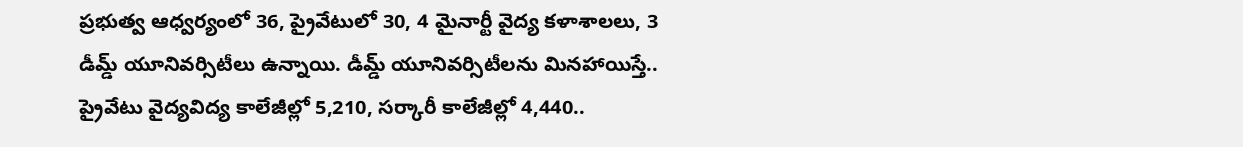ప్రభుత్వ ఆధ్వర్యంలో 36, ప్రైవేటులో 30, 4 మైనార్టీ వైద్య కళాశాలలు, 3 డీమ్డ్‌ యూనివర్సిటీలు ఉన్నాయి. డీమ్డ్‌ యూనివర్సిటీలను మినహాయిస్తే.. ప్రైవేటు వైద్యవిద్య కాలేజీల్లో 5,210, సర్కారీ కాలేజీల్లో 4,440..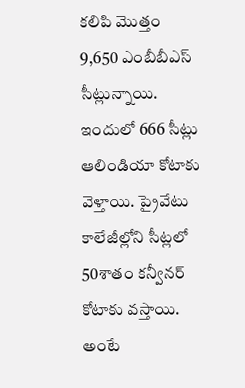కలిపి మొత్తం 9,650 ఎంబీబీఎస్‌ సీట్లున్నాయి. ఇందులో 666 సీట్లు ఆలిండియా కోటాకు వెళ్తాయి. ప్రైవేటు కాలేజీల్లోని సీట్లలో 50శాతం కన్వీనర్‌ కోటాకు వస్తాయి. అంటే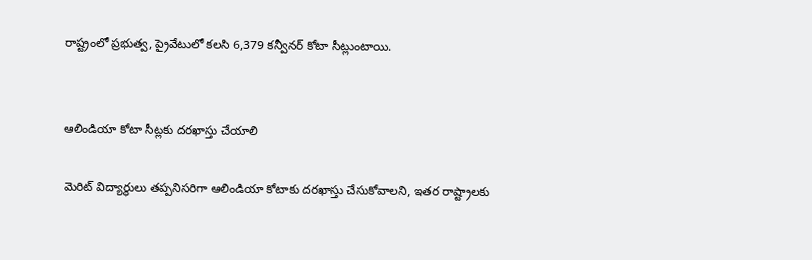రాష్ట్రంలో ప్రభుత్వ, ప్రైవేటులో కలసి 6,379 కన్వీనర్‌ కోటా సీట్లుంటాయి.


ఆలిండియా కోటా సీట్లకు దరఖాస్తు చేయాలి

మెరిట్‌ విద్యార్థులు తప్పనిసరిగా ఆలిండియా కోటాకు దరఖాస్తు చేసుకోవాలని, ఇతర రాష్ట్రాలకు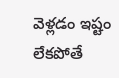వెళ్లడం ఇష్టం లేకపోతే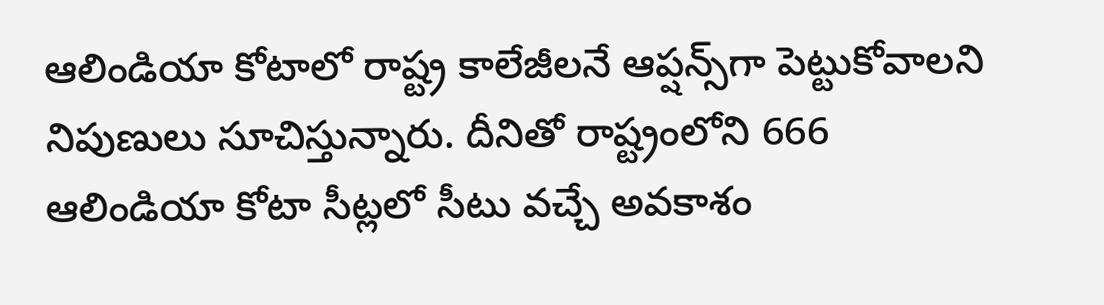ఆలిండియా కోటాలో రాష్ట్ర కాలేజీలనే ఆప్షన్స్‌గా పెట్టుకోవాలని నిపుణులు సూచిస్తున్నారు. దీనితో రాష్ట్రంలోని 666 ఆలిండియా కోటా సీట్లలో సీటు వచ్చే అవకాశం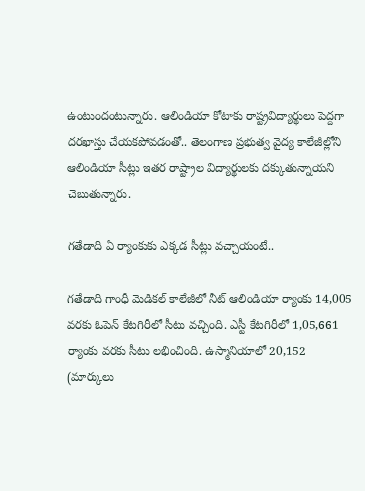ఉంటుందంటున్నారు. ఆలిండియా కోటాకు రాష్ట్రవిద్యార్థులు పెద్దగా దరఖాస్తు చేయకపోవడంతో.. తెలంగాణ ప్రభుత్వ వైద్య కాలేజీల్లోని ఆలిండియా సీట్లు ఇతర రాష్ట్రాల విద్యార్థులకు దక్కుతున్నాయని చెబుతున్నారు.

గతేడాది ఏ ర్యాంకుకు ఎక్కడ సీట్లు వచ్చాయంటే..

గతేడాది గాంధీ మెడికల్‌ కాలేజీలో నీట్‌ ఆలిండియా ర్యాంకు 14,005 వరకు ఓపెన్‌ కేటగిరీలో సీటు వచ్చింది. ఎస్టీ కేటగిరీలో 1,05,661 ర్యాంకు వరకు సీటు లభించింది. ఉస్మానియాలో 20,152 (మార్కులు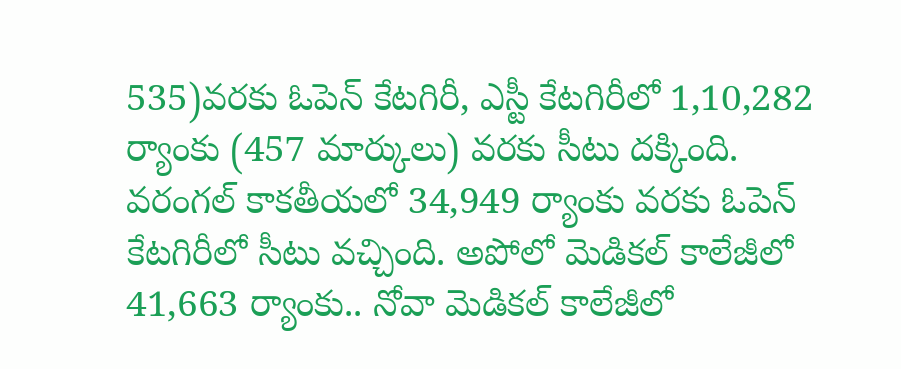535)వరకు ఓపెన్‌ కేటగిరీ, ఎస్టీ కేటగిరీలో 1,10,282 ర్యాంకు (457 మార్కులు) వరకు సీటు దక్కింది. వరంగల్‌ కాకతీయలో 34,949 ర్యాంకు వరకు ఓపెన్‌ కేటగిరీలో సీటు వచ్చింది. అపోలో మెడికల్‌ కాలేజీలో 41,663 ర్యాంకు.. నోవా మెడికల్‌ కాలేజీలో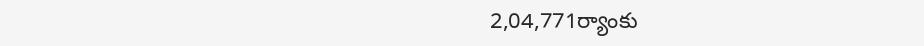2,04,771ర్యాంకు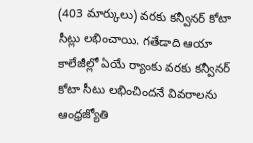(403 మార్కులు) వరకు కన్వీనర్‌ కోటా సీట్లు లభించాయి. గతేడాది ఆయా కాలేజీల్లో ఏయే ర్యాంకు వరకు కన్వీనర్‌ కోటా సీటు లభించిందనే వివరాలను ఆంధ్రజ్యోతి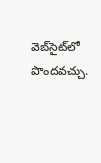వెబ్‌సైట్‌లో పొందవచ్చు.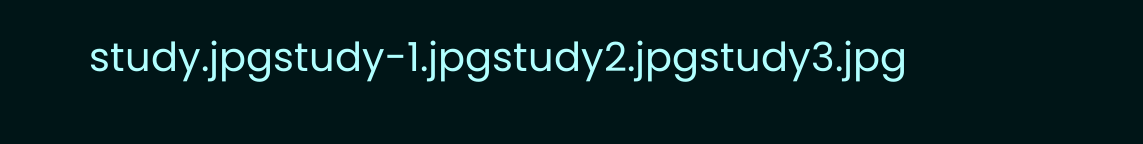study.jpgstudy-1.jpgstudy2.jpgstudy3.jpg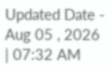Updated Date - Aug 05 , 2026 | 07:32 AM